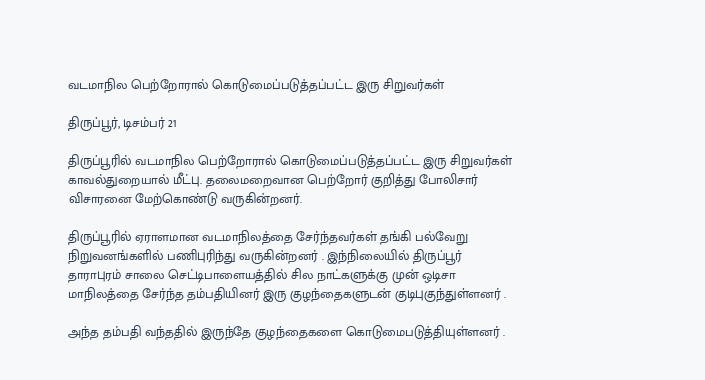வடமாநில பெற்றோரால் கொடுமைப்படுத்தப்பட்ட இரு சிறுவர்கள்

திருப்பூர், டிசம்பர் 21

திருப்பூரில் வடமாநில பெற்றோரால் கொடுமைப்படுத்தப்பட்ட இரு சிறுவர்கள் காவல்துறையால் மீட்பு. தலைமறைவான பெற்றோர் குறித்து போலிசார் விசாரனை மேற்கொண்டு வருகின்றனர்.

திருப்பூரில் ஏராளமான வடமாநிலத்தை சேர்ந்தவர்கள் தங்கி பல்வேறு நிறுவனங்களில் பணிபுரிந்து வருகின்றனர் . இந்நிலையில் திருப்பூர் தாராபுரம் சாலை செட்டிபாளையத்தில் சில நாட்களுக்கு முன் ஒடிசா மாநிலத்தை சேர்ந்த தம்பதியினர் இரு குழந்தைகளுடன் குடிபுகுந்துள்ளனர் .

அந்த தம்பதி வந்ததில் இருந்தே குழந்தைகளை கொடுமைபடுத்தியுள்ளனர் .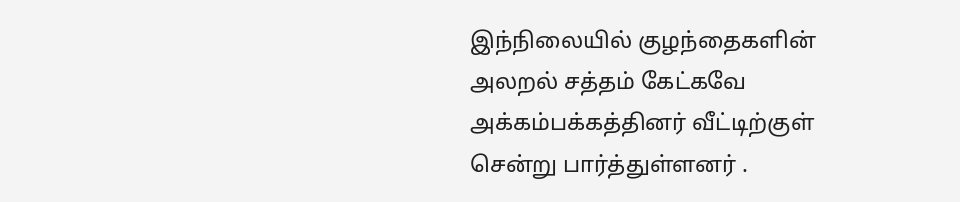இந்நிலையில் குழந்தைகளின் அலறல் சத்தம் கேட்கவே அக்கம்பக்கத்தினர் வீட்டிற்குள் சென்று பார்த்துள்ளனர் .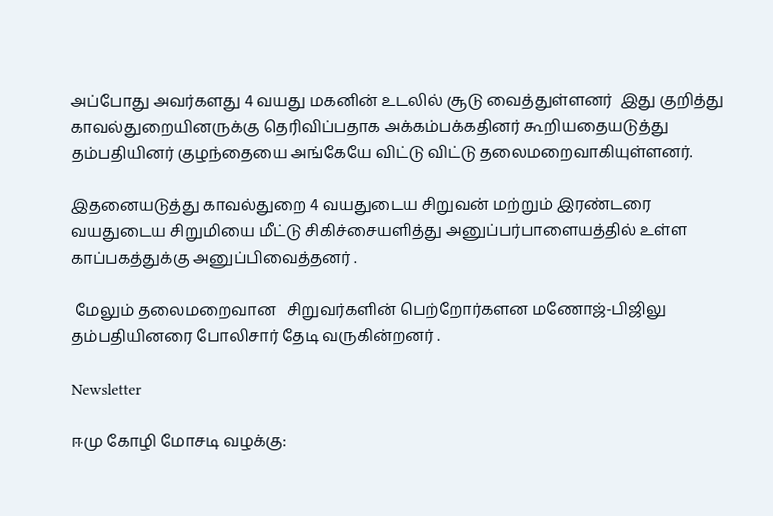அப்போது அவர்களது 4 வயது மகனின் உடலில் சூடு வைத்துள்ளனர்  இது குறித்து காவல்துறையினருக்கு தெரிவிப்பதாக அக்கம்பக்கதினர் கூறியதையடுத்து தம்பதியினர் குழந்தையை அங்கேயே விட்டு விட்டு தலைமறைவாகியுள்ளனர்.

இதனையடுத்து காவல்துறை 4 வயதுடைய சிறுவன் மற்றும் இரண்டரை வயதுடைய சிறுமியை மீட்டு சிகிச்சையளித்து அனுப்பர்பாளையத்தில் உள்ள காப்பகத்துக்கு அனுப்பிவைத்தனர் .

 மேலும் தலைமறைவான   சிறுவர்களின் பெற்றோர்களன மணோஜ்-பிஜிலு தம்பதியினரை போலிசார் தேடி வருகின்றனர் .

Newsletter

ஈமு கோழி மோசடி வழக்கு: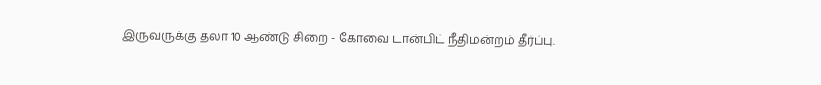இருவருக்கு தலா 10 ஆண்டு சிறை - கோவை டான்பிட் நீதிமன்றம் தீர்ப்பு.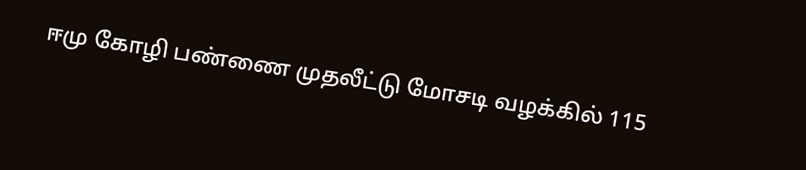ஈமு கோழி பண்ணை முதலீட்டு மோசடி வழக்கில் 115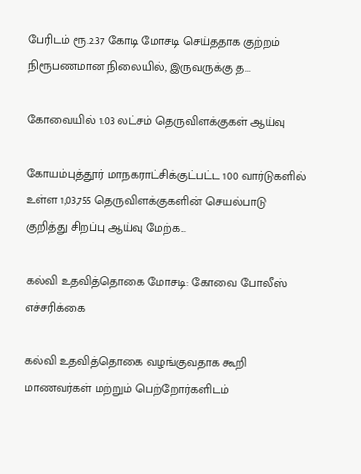பேரிடம் ரூ.2.37 கோடி மோசடி செய்ததாக குற்றம் நிரூபணமான நிலையில், இருவருக்கு த...

கோவையில் 1.03 லட்சம் தெருவிளக்குகள் ஆய்வு

கோயம்புத்தூர் மாநகராட்சிக்குட்பட்ட 100 வார்டுகளில் உள்ள 1,03,755 தெருவிளக்குகளின் செயல்பாடு குறித்து சிறப்பு ஆய்வு மேற்க...

கல்வி உதவித்தொகை மோசடி: கோவை போலீஸ் எச்சரிக்கை

கல்வி உதவித்தொகை வழங்குவதாக கூறி மாணவர்கள் மற்றும் பெற்றோர்களிடம்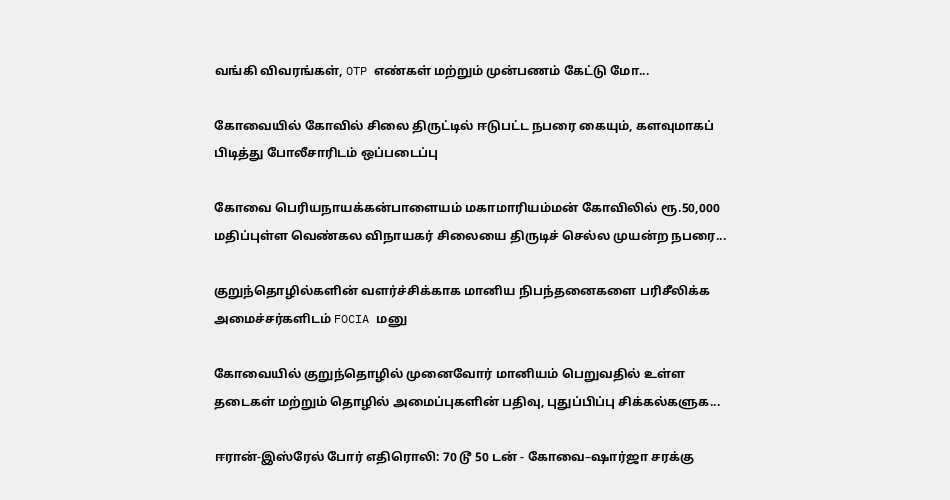வங்கி விவரங்கள், OTP எண்கள் மற்றும் முன்பணம் கேட்டு மோ...

கோவையில் கோவில் சிலை திருட்டில் ஈடுபட்ட நபரை கையும், களவுமாகப் பிடித்து போலீசாரிடம் ஒப்படைப்பு

கோவை பெரியநாயக்கன்பாளையம் மகாமாரியம்மன் கோவிலில் ரூ.50,000 மதிப்புள்ள வெண்கல விநாயகர் சிலையை திருடிச் செல்ல முயன்ற நபரை...

குறுந்தொழில்களின் வளர்ச்சிக்காக மானிய நிபந்தனைகளை பரிசீலிக்க அமைச்சர்களிடம் FOCIA மனு

கோவையில் குறுந்தொழில் முனைவோர் மானியம் பெறுவதில் உள்ள தடைகள் மற்றும் தொழில் அமைப்புகளின் பதிவு, புதுப்பிப்பு சிக்கல்களுக...

ஈரான்-இஸ்ரேல் போர் எதிரொலி: 70 டூ 50 டன் - கோவை–ஷார்ஜா சரக்கு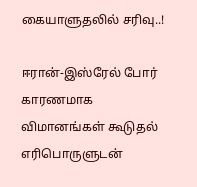கையாளுதலில் சரிவு..!

ஈரான்-இஸ்ரேல் போர் காரணமாக விமானங்கள் கூடுதல் எரிபொருளுடன்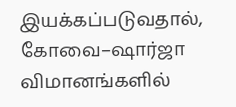இயக்கப்படுவதால், கோவை–ஷார்ஜா விமானங்களில்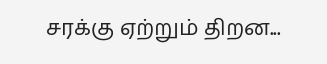சரக்கு ஏற்றும் திறன...